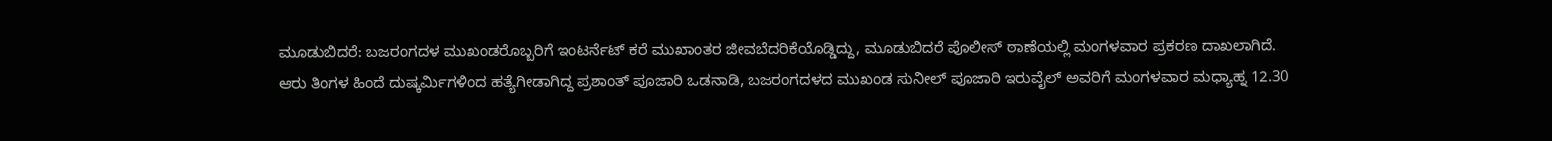ಮೂಡುಬಿದರೆ: ಬಜರಂಗದಳ ಮುಖಂಡರೊಬ್ಬರಿಗೆ ಇಂಟರ್ನೆಟ್ ಕರೆ ಮುಖಾಂತರ ಜೀವಬೆದರಿಕೆಯೊಡ್ಡಿದ್ದು, ಮೂಡುಬಿದರೆ ಪೊಲೀಸ್ ಠಾಣೆಯಲ್ಲಿ ಮಂಗಳವಾರ ಪ್ರಕರಣ ದಾಖಲಾಗಿದೆ.
ಆರು ತಿಂಗಳ ಹಿಂದೆ ದುಷ್ಕರ್ಮಿಗಳಿಂದ ಹತ್ಯೆಗೀಡಾಗಿದ್ದ ಪ್ರಶಾಂತ್ ಪೂಜಾರಿ ಒಡನಾಡಿ, ಬಜರಂಗದಳದ ಮುಖಂಡ ಸುನೀಲ್ ಪೂಜಾರಿ ಇರುವೈಲ್ ಅವರಿಗೆ ಮಂಗಳವಾರ ಮಧ್ಯಾಹ್ನ 12.30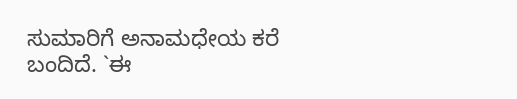ಸುಮಾರಿಗೆ ಅನಾಮಧೇಯ ಕರೆ ಬಂದಿದೆ. `ಈ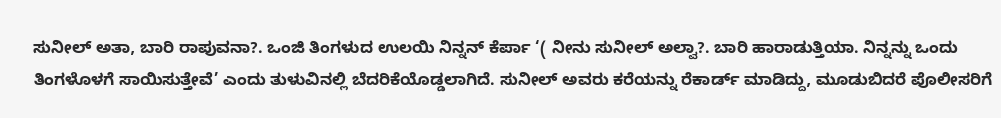ಸುನೀಲ್ ಅತಾ, ಬಾರಿ ರಾಪುವನಾ?. ಒಂಜಿ ತಿಂಗಳುದ ಉಲಯಿ ನಿನ್ನನ್ ಕೆರ್ಪಾ ‘( ನೀನು ಸುನೀಲ್ ಅಲ್ವಾ?. ಬಾರಿ ಹಾರಾಡುತ್ತಿಯಾ. ನಿನ್ನನ್ನು ಒಂದು ತಿಂಗಳೊಳಗೆ ಸಾಯಿಸುತ್ತೇವೆ’ ಎಂದು ತುಳುವಿನಲ್ಲಿ ಬೆದರಿಕೆಯೊಡ್ಡಲಾಗಿದೆ. ಸುನೀಲ್ ಅವರು ಕರೆಯನ್ನು ರೆಕಾರ್ಡ್ ಮಾಡಿದ್ದು, ಮೂಡುಬಿದರೆ ಪೊಲೀಸರಿಗೆ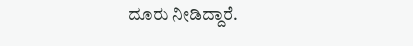ದೂರು ನೀಡಿದ್ದಾರೆ.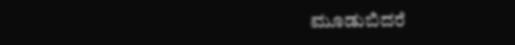ಮೂಡುಬಿದರೆ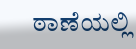ಠಾಣೆಯಲ್ಲಿ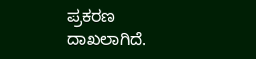ಪ್ರಕರಣ ದಾಖಲಾಗಿದೆ.